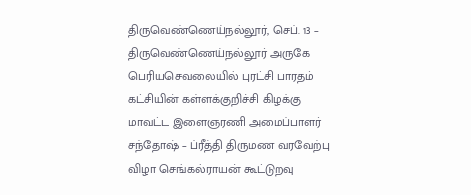திருவெண்ணெய்நல்லூர், செப். 13 –
திருவெண்ணெய்நல்லூர் அருகே பெரியசெவலையில் புரட்சி பாரதம் கட்சியின் கள்ளக்குறிச்சி கிழக்கு மாவட்ட இளைஞரணி அமைப்பாளர் சந்தோஷ் – ப்ரீத்தி திருமண வரவேற்பு விழா செங்கல்ராயன் கூட்டுறவு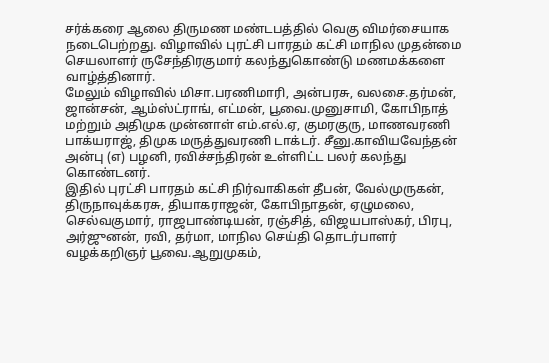சர்க்கரை ஆலை திருமண மண்டபத்தில் வெகு விமர்சையாக நடைபெற்றது. விழாவில் புரட்சி பாரதம் கட்சி மாநில முதன்மை செயலாளர் ருசேந்திரகுமார் கலந்துகொண்டு மணமக்களை வாழ்த்தினார்.
மேலும் விழாவில் மிசா.பரணிமாரி, அன்பரசு, வலசை.தர்மன், ஜான்சன், ஆம்ஸ்ட்ராங், எட்மன், பூவை.முனுசாமி, கோபிநாத் மற்றும் அதிமுக முன்னாள் எம்.எல்.ஏ, குமரகுரு, மாணவரணி பாக்யராஜ், திமுக மருத்துவரணி டாக்டர். சீனு.காவியவேந்தன் அன்பு (எ) பழனி, ரவிச்சந்திரன் உள்ளிட்ட பலர் கலந்து கொண்டனர்.
இதில் புரட்சி பாரதம் கட்சி நிர்வாகிகள் தீபன், வேல்முருகன், திருநாவுக்கரசு, தியாகராஜன், கோபிநாதன், ஏழுமலை, செல்வகுமார், ராஜபாண்டியன், ரஞ்சித், விஜயபாஸ்கர், பிரபு, அர்ஜுனன், ரவி, தர்மா, மாநில செய்தி தொடர்பாளர் வழக்கறிஞர் பூவை.ஆறுமுகம்,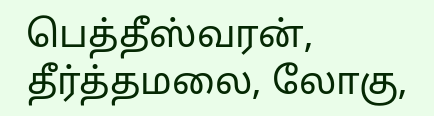பெத்தீஸ்வரன், தீர்த்தமலை, லோகு,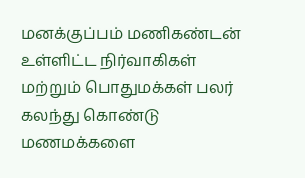மனக்குப்பம் மணிகண்டன் உள்ளிட்ட நிர்வாகிகள் மற்றும் பொதுமக்கள் பலர் கலந்து கொண்டு மணமக்களை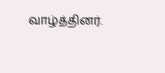வாழ்த்தினர்.